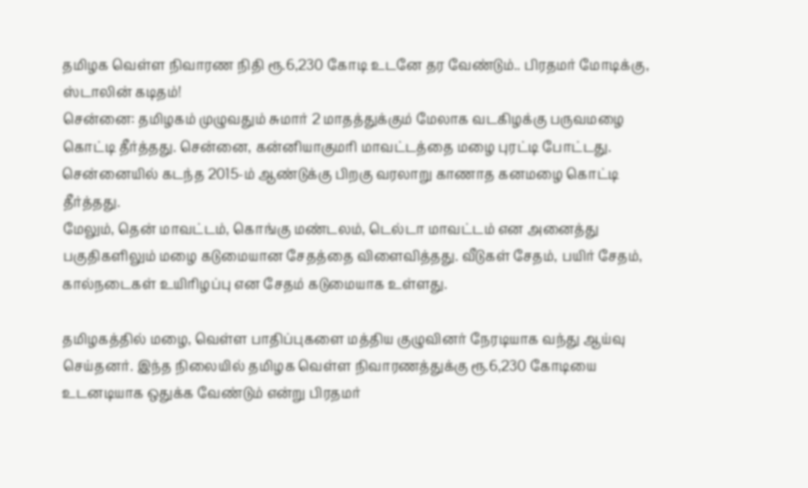தமிழக வெள்ள நிவாரண நிதி ரூ.6,230 கோடி உடனே தர வேண்டும்.. பிரதமர் மோடிக்கு, ஸ்டாலின் கடிதம்!
சென்னை: தமிழகம் முழுவதும் சுமார் 2 மாதத்துக்கும் மேலாக வடகிழக்கு பருவமழை கொட்டி தீர்த்தது. சென்னை, கன்னியாகுமரி மாவட்டத்தை மழை புரட்டி போட்டது. சென்னையில் கடந்த 2015-ம் ஆண்டுக்கு பிறகு வரலாறு காணாத கனமழை கொட்டி தீர்த்தது.
மேலும், தென் மாவட்டம், கொங்கு மண்டலம், டெல்டா மாவட்டம் என அனைத்து பகுதிகளிலும் மழை கடுமையான சேதத்தை விளைவித்தது. வீடுகள் சேதம், பயிர் சேதம், கால்நடைகள் உயிரிழப்பு என சேதம் கடுமையாக உள்ளது.

தமிழகத்தில் மழை, வெள்ள பாதிப்புகளை மத்திய குழுவினர் நேரடியாக வந்து ஆய்வு செய்தனர். இந்த நிலையில் தமிழக வெள்ள நிவாரணத்துக்கு ரூ.6,230 கோடியை உடனடியாக ஒதுக்க வேண்டும் என்று பிரதமர்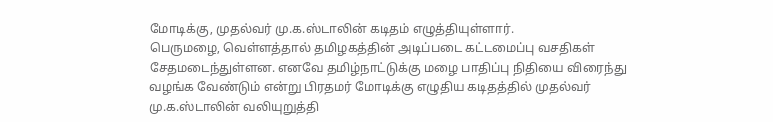மோடிக்கு, முதல்வர் மு.க.ஸ்டாலின் கடிதம் எழுத்தியுள்ளார்.
பெருமழை, வெள்ளத்தால் தமிழகத்தின் அடிப்படை கட்டமைப்பு வசதிகள் சேதமடைந்துள்ளன. எனவே தமிழ்நாட்டுக்கு மழை பாதிப்பு நிதியை விரைந்து வழங்க வேண்டும் என்று பிரதமர் மோடிக்கு எழுதிய கடிதத்தில் முதல்வர் மு.க.ஸ்டாலின் வலியுறுத்தி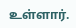உள்ளார்.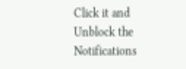Click it and Unblock the Notifications